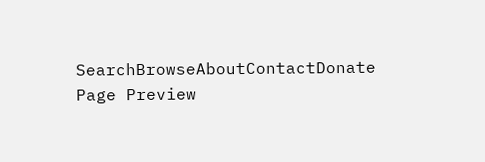SearchBrowseAboutContactDonate
Page Preview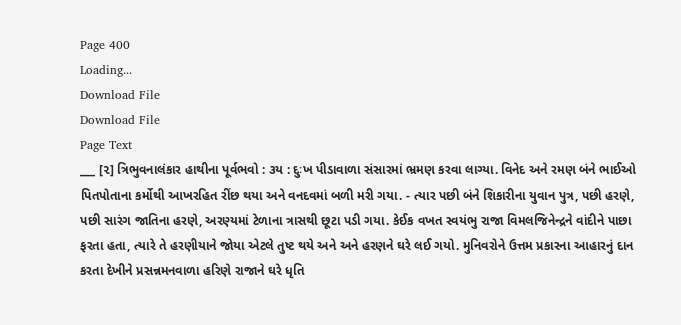Page 400
Loading...
Download File
Download File
Page Text
___ [૨] ત્રિભુવનાલંકાર હાથીના પૂર્વભવો : ૩ય : દુઃખ પીડાવાળા સંસારમાં ભ્રમણ કરવા લાગ્યા. વિનેદ અને રમણ બંને ભાઈઓ પિતપોતાના કર્મોથી આખરહિત રીંછ થયા અને વનદવમાં બળી મરી ગયા. - ત્યાર પછી બંને શિકારીના યુવાન પુત્ર, પછી હરણે, પછી સારંગ જાતિના હરણે, અરણ્યમાં ટેળાના ત્રાસથી છૂટા પડી ગયા. કેઈક વખત સ્વયંભુ રાજા વિમલજિનેન્દ્રને વાંદીને પાછા ફરતા હતા, ત્યારે તે હરણીયાને જોયા એટલે તુષ્ટ થયે અને અને હરણને ઘરે લઈ ગયો. મુનિવરોને ઉત્તમ પ્રકારના આહારનું દાન કરતા દેખીને પ્રસન્નમનવાળા હરિણે રાજાને ઘરે ધૃતિ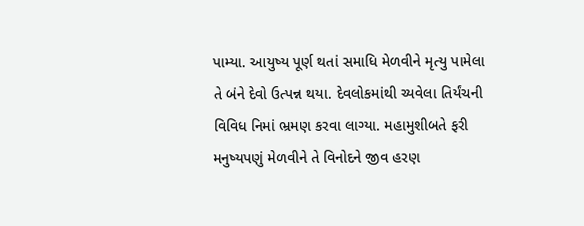પામ્યા. આયુષ્ય પૂર્ણ થતાં સમાધિ મેળવીને મૃત્યુ પામેલા તે બંને દેવો ઉત્પન્ન થયા. દેવલોકમાંથી ચ્યવેલા તિર્યંચની વિવિધ નિમાં ભ્રમણ કરવા લાગ્યા. મહામુશીબતે ફરી મનુષ્યપણું મેળવીને તે વિનોદને જીવ હરણ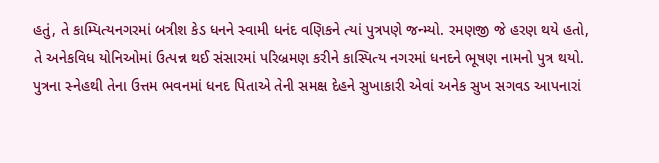હતું, તે કામ્પિત્યનગરમાં બત્રીશ કેડ ધનને સ્વામી ધનંદ વણિકને ત્યાં પુત્રપણે જન્મ્યો. રમણજી જે હરણ થયે હતો, તે અનેકવિધ યોનિઓમાં ઉત્પન્ન થઈ સંસારમાં પરિબ્રમણ કરીને કાસ્પિત્ય નગરમાં ધનદને ભૂષણ નામનો પુત્ર થયો. પુત્રના સ્નેહથી તેના ઉત્તમ ભવનમાં ધનદ પિતાએ તેની સમક્ષ દેહને સુખાકારી એવાં અનેક સુખ સગવડ આપનારાં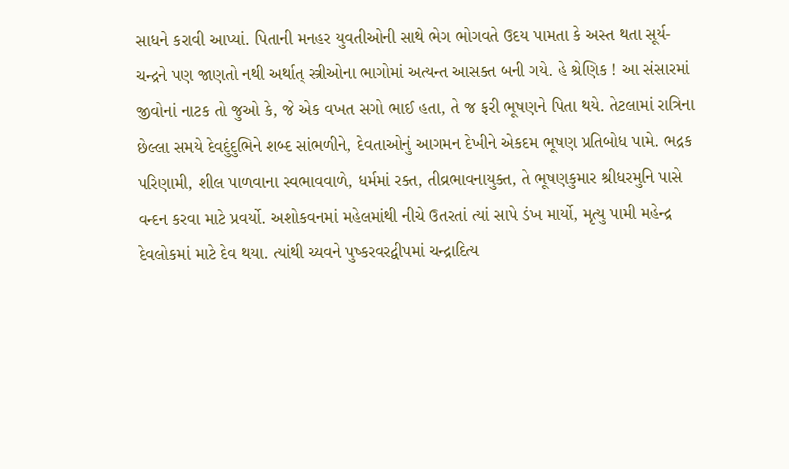સાધને કરાવી આપ્યાં. પિતાની મનહર યુવતીઓની સાથે ભેગ ભોગવતે ઉદય પામતા કે અસ્ત થતા સૂર્ય-ચન્દ્રને પણ જાણતો નથી અર્થાત્ સ્ત્રીઓના ભાગોમાં અત્યન્ત આસક્ત બની ગયે. હે શ્રેણિક ! આ સંસારમાં જીવોનાં નાટક તો જુઓ કે, જે એક વખત સગો ભાઈ હતા, તે જ ફરી ભૂષણને પિતા થયે. તેટલામાં રાત્રિના છેલ્લા સમયે દેવદુંદુભિને શબ્દ સાંભળીને, દેવતાઓનું આગમન દેખીને એકદમ ભૂષણ પ્રતિબોધ પામે. ભદ્રક પરિણામી, શીલ પાળવાના સ્વભાવવાળે, ધર્મમાં રક્ત, તીવ્રભાવનાયુક્ત, તે ભૂષણકુમાર શ્રીધરમુનિ પાસે વન્દન કરવા માટે પ્રવર્યો. અશોકવનમાં મહેલમાંથી નીચે ઉતરતાં ત્યાં સાપે ડંખ માર્યો, મૃત્યુ પામી મહેન્દ્ર દેવલોકમાં માટે દેવ થયા. ત્યાંથી ચ્યવને પુષ્કરવરદ્વીપમાં ચન્દ્રાદિત્ય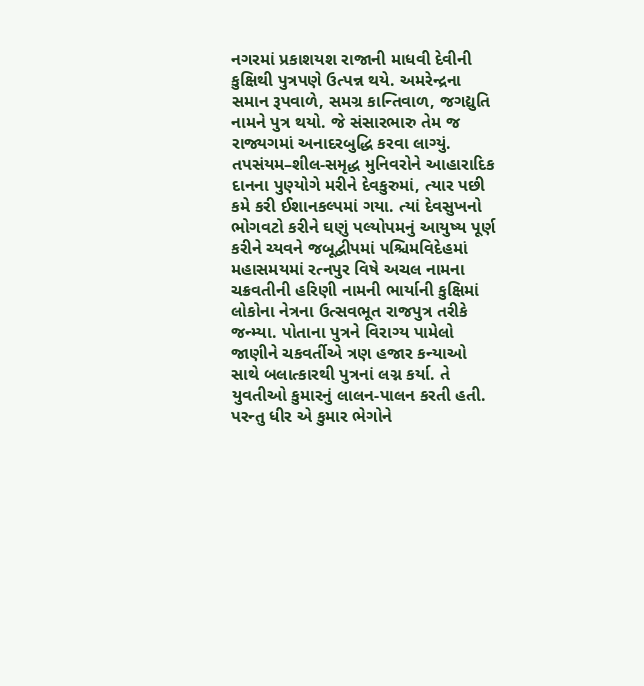નગરમાં પ્રકાશયશ રાજાની માધવી દેવીની કુક્ષિથી પુત્રપણે ઉત્પન્ન થયે. અમરેન્દ્રના સમાન રૂપવાળે, સમગ્ર કાન્તિવાળ, જગદ્યુતિ નામને પુત્ર થયો. જે સંસારભારુ તેમ જ રાજ્યગમાં અનાદરબુદ્ધિ કરવા લાગ્યું. તપસંયમ–શીલ-સમૃદ્ધ મુનિવરોને આહારાદિક દાનના પુણ્યોગે મરીને દેવકુરુમાં, ત્યાર પછી કમે કરી ઈશાનકલ્પમાં ગયા. ત્યાં દેવસુખનો ભોગવટો કરીને ઘણું પલ્યોપમનું આયુષ્ય પૂર્ણ કરીને ચ્યવને જબૂદ્વીપમાં પશ્ચિમવિદેહમાં મહાસમયમાં રત્નપુર વિષે અચલ નામના ચક્રવતીની હરિણી નામની ભાર્યાની કુક્ષિમાં લોકોના નેત્રના ઉત્સવભૂત રાજપુત્ર તરીકે જન્મ્યા. પોતાના પુત્રને વિરાગ્ય પામેલો જાણીને ચકવર્તીએ ત્રણ હજાર કન્યાઓ સાથે બલાત્કારથી પુત્રનાં લગ્ન કર્યા. તે યુવતીઓ કુમારનું લાલન-પાલન કરતી હતી. પરન્તુ ધીર એ કુમાર ભેગોને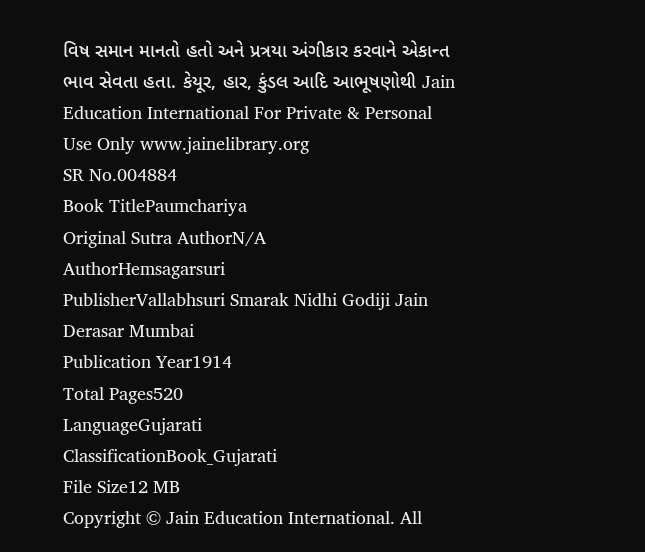વિષ સમાન માનતો હતો અને પ્રત્રયા અંગીકાર કરવાને એકાન્ત ભાવ સેવતા હતા. કેયૂર, હાર, કુંડલ આદિ આભૂષણોથી Jain Education International For Private & Personal Use Only www.jainelibrary.org
SR No.004884
Book TitlePaumchariya
Original Sutra AuthorN/A
AuthorHemsagarsuri
PublisherVallabhsuri Smarak Nidhi Godiji Jain Derasar Mumbai
Publication Year1914
Total Pages520
LanguageGujarati
ClassificationBook_Gujarati
File Size12 MB
Copyright © Jain Education International. All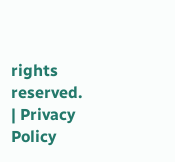rights reserved. | Privacy Policy